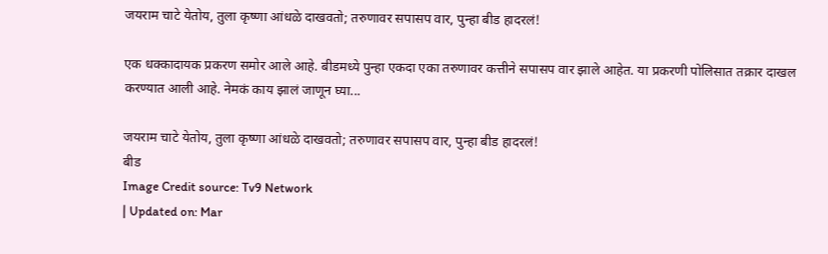जयराम चाटे येतोय, तुला कृष्णा आंधळे दाखवतो; तरुणावर सपासप वार, पुन्हा बीड हादरलं!

एक धक्कादायक प्रकरण समोर आले आहे. बीडमध्ये पुन्हा एकदा एका तरुणावर कत्तीने सपासप वार झाले आहेत. या प्रकरणी पोलिसात तक्रार दाखल करण्यात आली आहे. नेमकं काय झालं जाणून घ्या...

जयराम चाटे येतोय, तुला कृष्णा आंधळे दाखवतो; तरुणावर सपासप वार, पुन्हा बीड हादरलं!
बीड
Image Credit source: Tv9 Network
| Updated on: Mar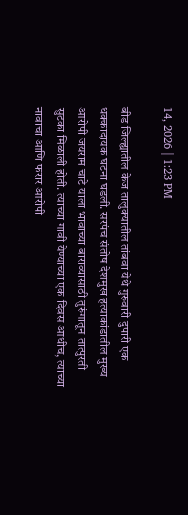14, 2026 | 1:23 PM

बीड जिल्ह्यातील केज तालुक्यातील तांबवा येथे गुरुवारी दुपारी एक धक्कादायक घटना घडली. सरपंच संतोष देशमुख हत्याकांडातील मुख्य आरोपी जयराम चाटे याला भावाच्या बाराव्यासाठी तुरुंगातून तात्पुरती सुटका मिळाली होती. त्याच्या गावी येण्याच्या एक दिवस आधीच, त्याच्या नावाचा आणि फरार आरोपी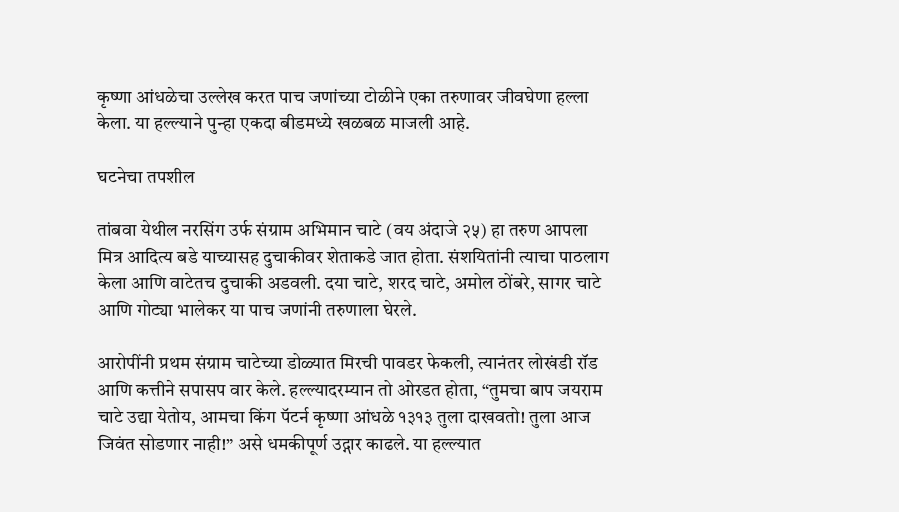कृष्णा आंधळेचा उल्लेख करत पाच जणांच्या टोळीने एका तरुणावर जीवघेणा हल्ला केला. या हल्ल्याने पुन्हा एकदा बीडमध्ये खळबळ माजली आहे.

घटनेचा तपशील

तांबवा येथील नरसिंग उर्फ संग्राम अभिमान चाटे (वय अंदाजे २५) हा तरुण आपला मित्र आदित्य बडे याच्यासह दुचाकीवर शेताकडे जात होता. संशयितांनी त्याचा पाठलाग केला आणि वाटेतच दुचाकी अडवली. दया चाटे, शरद चाटे, अमोल ठोंबरे, सागर चाटे आणि गोट्या भालेकर या पाच जणांनी तरुणाला घेरले.

आरोपींनी प्रथम संग्राम चाटेच्या डोळ्यात मिरची पावडर फेकली, त्यानंतर लोखंडी रॉड आणि कत्तीने सपासप वार केले. हल्ल्यादरम्यान तो ओरडत होता, “तुमचा बाप जयराम चाटे उद्या येतोय, आमचा किंग पॅटर्न कृष्णा आंधळे १३१३ तुला दाखवतो! तुला आज जिवंत सोडणार नाही!” असे धमकीपूर्ण उद्गार काढले. या हल्ल्यात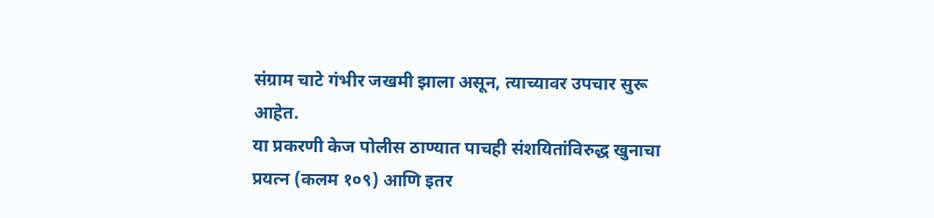संग्राम चाटे गंभीर जखमी झाला असून, त्याच्यावर उपचार सुरू आहेत.
या प्रकरणी केज पोलीस ठाण्यात पाचही संशयितांविरुद्ध खुनाचा प्रयत्न (कलम १०९) आणि इतर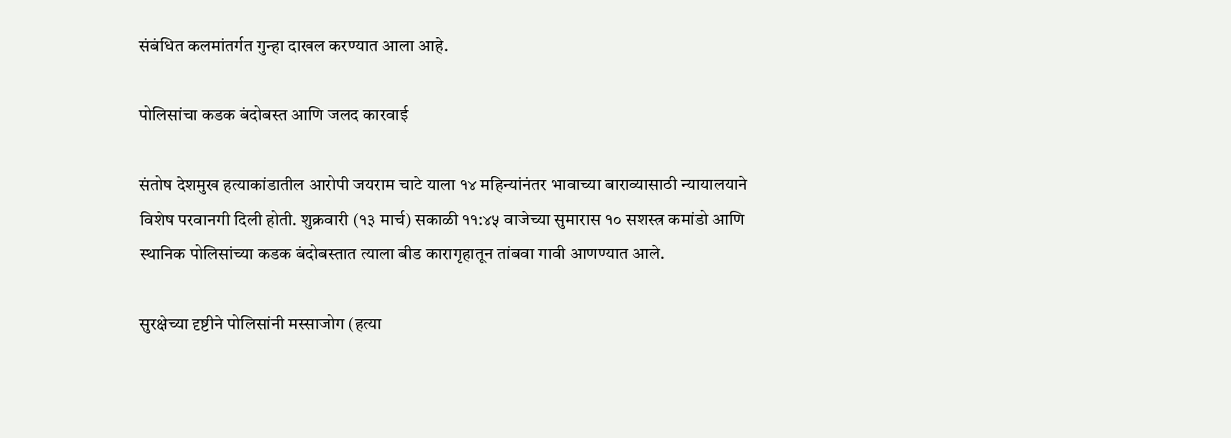संबंधित कलमांतर्गत गुन्हा दाखल करण्यात आला आहे.

पोलिसांचा कडक बंदोबस्त आणि जलद कारवाई

संतोष देशमुख हत्याकांडातील आरोपी जयराम चाटे याला १४ महिन्यांनंतर भावाच्या बाराव्यासाठी न्यायालयाने विशेष परवानगी दिली होती. शुक्रवारी (१३ मार्च) सकाळी ११:४५ वाजेच्या सुमारास १० सशस्त्र कमांडो आणि स्थानिक पोलिसांच्या कडक बंदोबस्तात त्याला बीड कारागृहातून तांबवा गावी आणण्यात आले.

सुरक्षेच्या दृष्टीने पोलिसांनी मस्साजोग (हत्या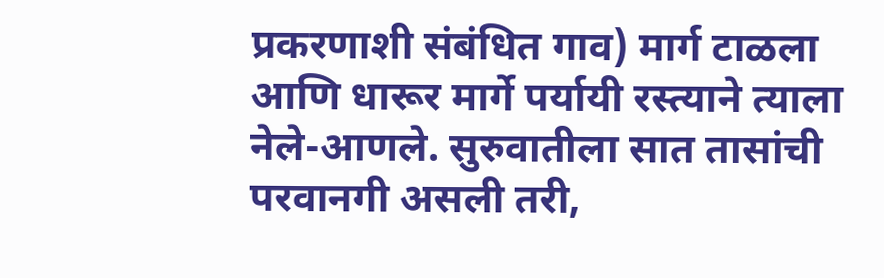प्रकरणाशी संबंधित गाव) मार्ग टाळला आणि धारूर मार्गे पर्यायी रस्त्याने त्याला नेले-आणले. सुरुवातीला सात तासांची परवानगी असली तरी,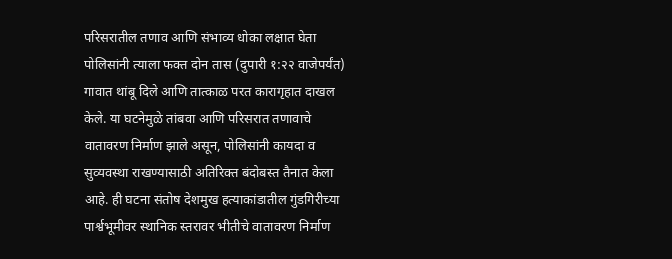परिसरातील तणाव आणि संभाव्य धोका लक्षात घेता पोलिसांनी त्याला फक्त दोन तास (दुपारी १:२२ वाजेपर्यंत) गावात थांबू दिले आणि तात्काळ परत कारागृहात दाखल केले. या घटनेमुळे तांबवा आणि परिसरात तणावाचे वातावरण निर्माण झाले असून, पोलिसांनी कायदा व सुव्यवस्था राखण्यासाठी अतिरिक्त बंदोबस्त तैनात केला आहे. ही घटना संतोष देशमुख हत्याकांडातील गुंडगिरीच्या पार्श्वभूमीवर स्थानिक स्तरावर भीतीचे वातावरण निर्माण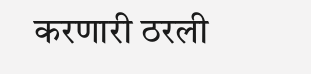करणारी ठरली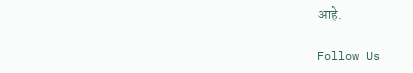आहे.

Follow Us